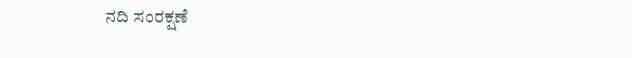ನದಿ ಸಂರಕ್ಷಣೆ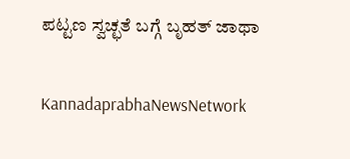ಪಟ್ಟಣ ಸ್ವಚ್ಛತೆ ಬಗ್ಗೆ ಬೃಹತ್ ಜಾಥಾ

KannadaprabhaNewsNetwork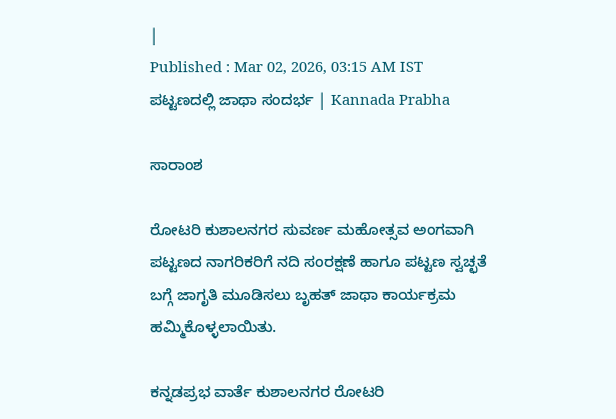|
Published : Mar 02, 2026, 03:15 AM IST
ಪಟ್ಟಣದಲ್ಲಿ ಜಾಥಾ ಸಂದರ್ಭ | Kannada Prabha

ಸಾರಾಂಶ

ರೋಟರಿ ಕುಶಾಲನಗರ ಸುವರ್ಣ ಮಹೋತ್ಸವ ಅಂಗವಾಗಿ ಪಟ್ಟಣದ ನಾಗರಿಕರಿಗೆ ನದಿ ಸಂರಕ್ಷಣೆ ಹಾಗೂ ಪಟ್ಟಣ ಸ್ವಚ್ಛತೆ ಬಗ್ಗೆ ಜಾಗೃತಿ ಮೂಡಿಸಲು ಬೃಹತ್ ಜಾಥಾ ಕಾರ್ಯಕ್ರಮ ಹಮ್ಮಿಕೊಳ್ಳಲಾಯಿತು.

ಕನ್ನಡಪ್ರಭ ವಾರ್ತೆ ಕುಶಾಲನಗರ ರೋಟರಿ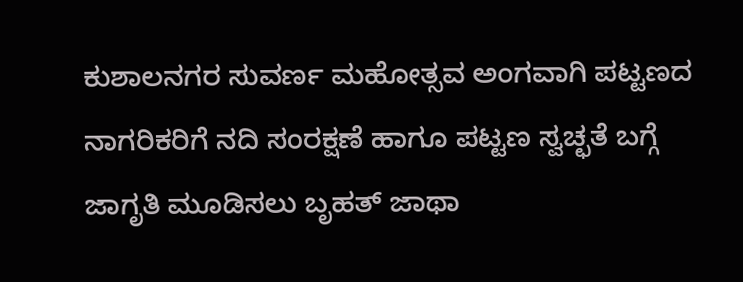ಕುಶಾಲನಗರ ಸುವರ್ಣ ಮಹೋತ್ಸವ ಅಂಗವಾಗಿ ಪಟ್ಟಣದ ನಾಗರಿಕರಿಗೆ ನದಿ ಸಂರಕ್ಷಣೆ ಹಾಗೂ ಪಟ್ಟಣ ಸ್ವಚ್ಛತೆ ಬಗ್ಗೆ ಜಾಗೃತಿ ಮೂಡಿಸಲು ಬೃಹತ್ ಜಾಥಾ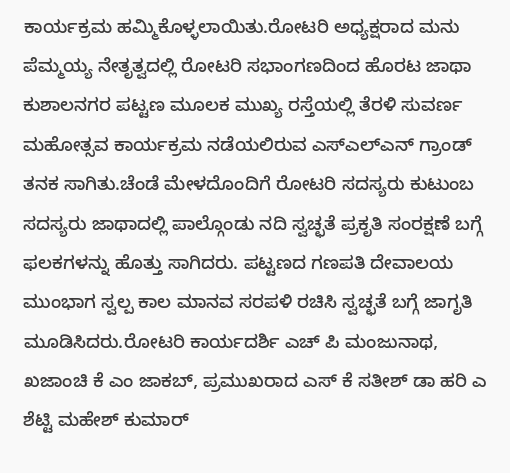ಕಾರ್ಯಕ್ರಮ ಹಮ್ಮಿಕೊಳ್ಳಲಾಯಿತು.ರೋಟರಿ ಅಧ್ಯಕ್ಷರಾದ ಮನು ಪೆಮ್ಮಯ್ಯ ನೇತೃತ್ವದಲ್ಲಿ ರೋಟರಿ ಸಭಾಂಗಣದಿಂದ ಹೊರಟ ಜಾಥಾ ಕುಶಾಲನಗರ ಪಟ್ಟಣ ಮೂಲಕ ಮುಖ್ಯ ರಸ್ತೆಯಲ್ಲಿ ತೆರಳಿ ಸುವರ್ಣ ಮಹೋತ್ಸವ ಕಾರ್ಯಕ್ರಮ ನಡೆಯಲಿರುವ ಎಸ್ಎಲ್ಎನ್ ಗ್ರಾಂಡ್ ತನಕ ಸಾಗಿತು.ಚೆಂಡೆ ಮೇಳದೊಂದಿಗೆ ರೋಟರಿ ಸದಸ್ಯರು ಕುಟುಂಬ ಸದಸ್ಯರು ಜಾಥಾದಲ್ಲಿ ಪಾಲ್ಗೊಂಡು ನದಿ ಸ್ವಚ್ಛತೆ ಪ್ರಕೃತಿ ಸಂರಕ್ಷಣೆ ಬಗ್ಗೆ ಫಲಕಗಳನ್ನು ಹೊತ್ತು ಸಾಗಿದರು. ಪಟ್ಟಣದ ಗಣಪತಿ ದೇವಾಲಯ ಮುಂಭಾಗ ಸ್ವಲ್ಪ ಕಾಲ ಮಾನವ ಸರಪಳಿ ರಚಿಸಿ ಸ್ವಚ್ಛತೆ ಬಗ್ಗೆ ಜಾಗೃತಿ ಮೂಡಿಸಿದರು.ರೋಟರಿ ಕಾರ್ಯದರ್ಶಿ ಎಚ್ ಪಿ ಮಂಜುನಾಥ, ಖಜಾಂಚಿ ಕೆ ಎಂ ಜಾಕಬ್, ಪ್ರಮುಖರಾದ ಎಸ್ ಕೆ ಸತೀಶ್ ಡಾ ಹರಿ ಎ ಶೆಟ್ಟಿ ಮಹೇಶ್ ಕುಮಾರ್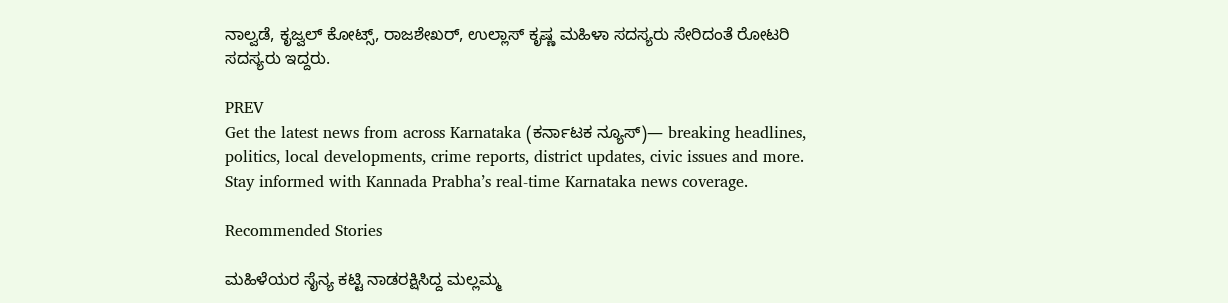ನಾಲ್ವಡೆ, ಕೃಜ್ವಲ್ ಕೋಟ್ಸ್, ರಾಜಶೇಖರ್, ಉಲ್ಲಾಸ್ ಕೃಷ್ಣ ಮಹಿಳಾ ಸದಸ್ಯರು ಸೇರಿದಂತೆ ರೋಟರಿ ಸದಸ್ಯರು ಇದ್ದರು.

PREV
Get the latest news from across Karnataka (ಕರ್ನಾಟಕ ನ್ಯೂಸ್)— breaking headlines, politics, local developments, crime reports, district updates, civic issues and more. Stay informed with Kannada Prabha’s real‑time Karnataka news coverage.

Recommended Stories

ಮಹಿಳೆಯರ ಸೈನ್ಯ ಕಟ್ಟಿ ನಾಡರಕ್ಷಿಸಿದ್ದ ಮಲ್ಲಮ್ಮ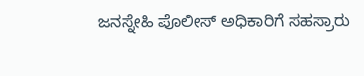ಜನಸ್ನೇಹಿ‌ ಪೊಲೀಸ್ ಅಧಿಕಾರಿಗೆ ಸಹಸ್ರಾರು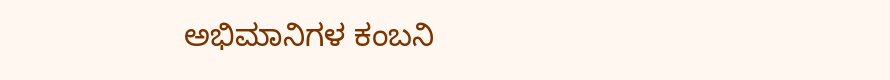ಅಭಿಮಾನಿಗಳ ಕಂಬನಿ